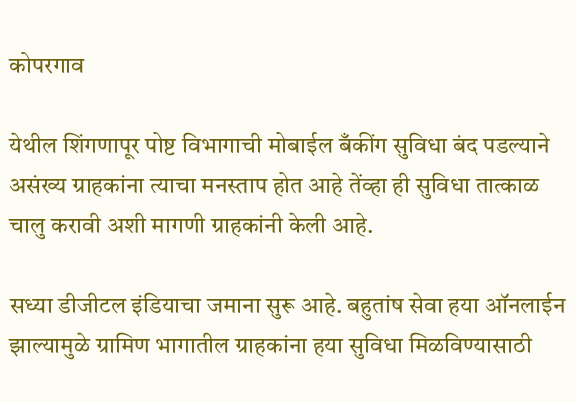कोपरगाव

येथील शिंगणापूर पोष्ट विभागाची मोबाईल बँकींग सुविधा बंद पडल्याने असंख्य ग्राहकांना त्याचा मनस्ताप होत आहे तेंव्हा ही सुविधा तात्काळ चालु करावी अशी मागणी ग्राहकांनी केली आहे.

सध्या डीजीटल इंडियाचा जमाना सुरू आहे. बहुतांष सेवा हया ऑनलाईन झाल्यामुळे ग्रामिण भागातील ग्राहकांना हया सुविधा मिळविण्यासाठी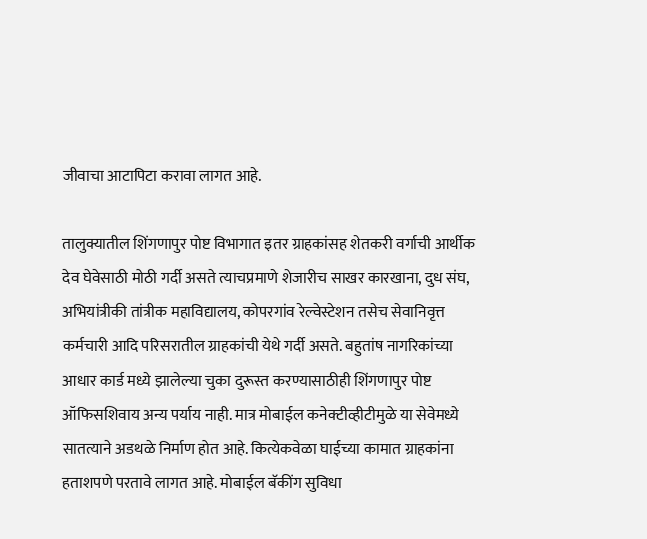जीवाचा आटापिटा करावा लागत आहे.

तालुक्यातील शिंगणापुर पोष्ट विभागात इतर ग्राहकांसह शेतकरी वर्गाची आर्थीक देव घेवेसाठी मोठी गर्दी असते त्याचप्रमाणे शेजारीच साखर कारखाना, दुध संघ, अभियांत्रीकी तांत्रीक महाविद्यालय, कोपरगांव रेल्वेस्टेशन तसेच सेवानिवृत्त कर्मचारी आदि परिसरातील ग्राहकांची येथे गर्दी असते. बहुतांष नागरिकांच्या आधार कार्ड मध्ये झालेल्या चुका दुरूस्त करण्यासाठीही शिंगणापुर पोष्ट ऑफिसशिवाय अन्य पर्याय नाही. मात्र मोबाईल कनेक्टीव्हीटीमुळे या सेवेमध्ये सातत्याने अडथळे निर्माण होत आहे. कित्येकवेळा घाईच्या कामात ग्राहकांना हताशपणे परतावे लागत आहे. मोबाईल बॅकींग सुविधा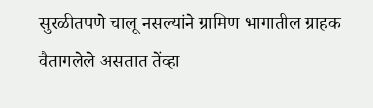सुरळीतपणे चालू नसल्यांने ग्रामिण भागातील ग्राहक वैतागलेले असतात तेंव्हा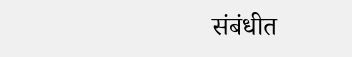संबंधीत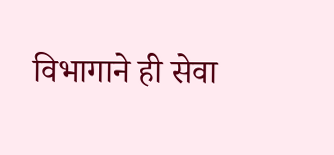विभागाने ही सेवा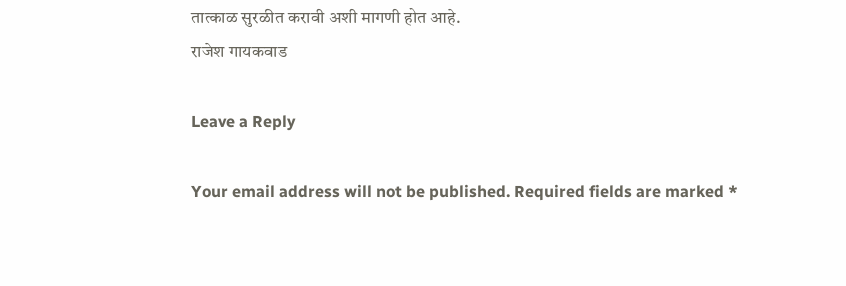तात्काळ सुरळीत करावी अशी मागणी होत आहे.
राजेश गायकवाड

Leave a Reply

Your email address will not be published. Required fields are marked *